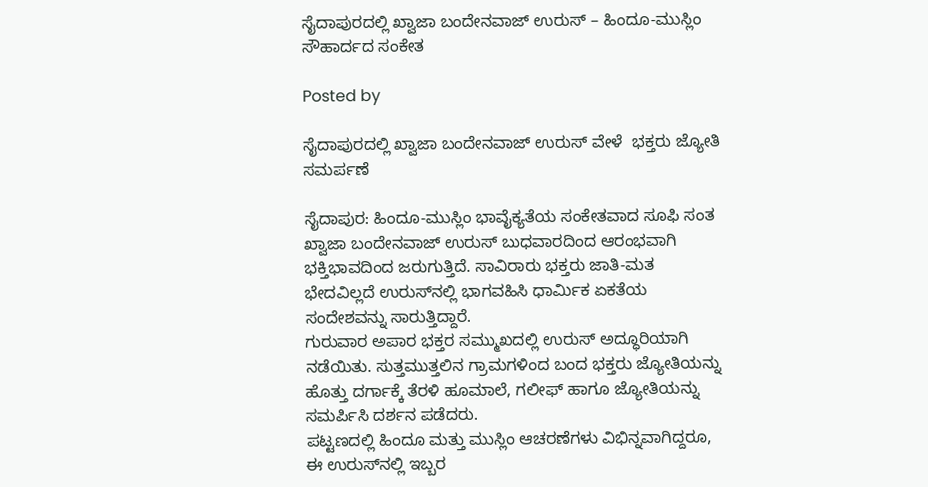ಸೈದಾಪುರದಲ್ಲಿ ಖ್ವಾಜಾ ಬಂದೇನವಾಜ್ ಉರುಸ್ – ಹಿಂದೂ-ಮುಸ್ಲಿಂ ಸೌಹಾರ್ದದ ಸಂಕೇತ

Posted by

ಸೈದಾಪುರದಲ್ಲಿ ಖ್ವಾಜಾ ಬಂದೇನವಾಜ್ ಉರುಸ್ ವೇಳೆ  ಭಕ್ತರು ಜ್ಯೋತಿ ಸಮರ್ಪಣೆ

ಸೈದಾಪುರ: ಹಿಂದೂ-ಮುಸ್ಲಿಂ ಭಾವೈಕ್ಯತೆಯ ಸಂಕೇತವಾದ ಸೂಫಿ ಸಂತ ಖ್ವಾಜಾ ಬಂದೇನವಾಜ್ ಉರುಸ್ ಬುಧವಾರದಿಂದ ಆರಂಭವಾಗಿ ಭಕ್ತಿಭಾವದಿಂದ ಜರುಗುತ್ತಿದೆ. ಸಾವಿರಾರು ಭಕ್ತರು ಜಾತಿ-ಮತ ಭೇದವಿಲ್ಲದೆ ಉರುಸ್‌ನಲ್ಲಿ ಭಾಗವಹಿಸಿ ಧಾರ್ಮಿಕ ಏಕತೆಯ ಸಂದೇಶವನ್ನು ಸಾರುತ್ತಿದ್ದಾರೆ.
ಗುರುವಾರ ಅಪಾರ ಭಕ್ತರ ಸಮ್ಮುಖದಲ್ಲಿ ಉರುಸ್ ಅದ್ಧೂರಿಯಾಗಿ ನಡೆಯಿತು. ಸುತ್ತಮುತ್ತಲಿನ ಗ್ರಾಮಗಳಿಂದ ಬಂದ ಭಕ್ತರು ಜ್ಯೋತಿಯನ್ನು ಹೊತ್ತು ದರ್ಗಾಕ್ಕೆ ತೆರಳಿ ಹೂಮಾಲೆ, ಗಲೀಫ್ ಹಾಗೂ ಜ್ಯೋತಿಯನ್ನು ಸಮರ್ಪಿಸಿ ದರ್ಶನ ಪಡೆದರು.
ಪಟ್ಟಣದಲ್ಲಿ ಹಿಂದೂ ಮತ್ತು ಮುಸ್ಲಿಂ ಆಚರಣೆಗಳು ವಿಭಿನ್ನವಾಗಿದ್ದರೂ, ಈ ಉರುಸ್‌ನಲ್ಲಿ ಇಬ್ಬರ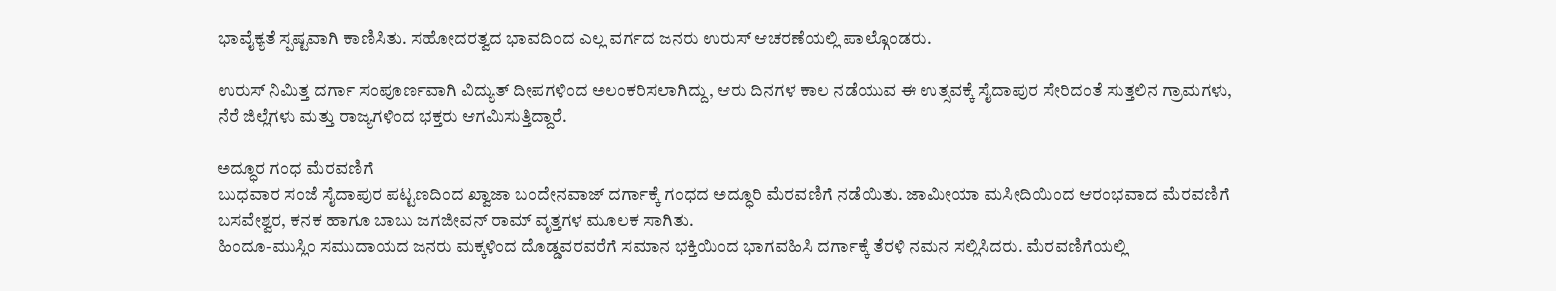ಭಾವೈಕ್ಯತೆ ಸ್ಪಷ್ಟವಾಗಿ ಕಾಣಿಸಿತು. ಸಹೋದರತ್ವದ ಭಾವದಿಂದ ಎಲ್ಲ ವರ್ಗದ ಜನರು ಉರುಸ್ ಆಚರಣೆಯಲ್ಲಿ ಪಾಲ್ಗೊಂಡರು.

ಉರುಸ್ ನಿಮಿತ್ತ ದರ್ಗಾ ಸಂಪೂರ್ಣವಾಗಿ ವಿದ್ಯುತ್ ದೀಪಗಳಿಂದ ಅಲಂಕರಿಸಲಾಗಿದ್ದು, ಆರು ದಿನಗಳ ಕಾಲ ನಡೆಯುವ ಈ ಉತ್ಸವಕ್ಕೆ ಸೈದಾಪುರ ಸೇರಿದಂತೆ ಸುತ್ತಲಿನ ಗ್ರಾಮಗಳು, ನೆರೆ ಜಿಲ್ಲೆಗಳು ಮತ್ತು ರಾಜ್ಯಗಳಿಂದ ಭಕ್ತರು ಆಗಮಿಸುತ್ತಿದ್ದಾರೆ.

ಅದ್ಧೂರ ಗಂಧ ಮೆರವಣಿಗೆ
ಬುಧವಾರ ಸಂಜೆ ಸೈದಾಪುರ ಪಟ್ಟಣದಿಂದ ಖ್ವಾಜಾ ಬಂದೇನವಾಜ್ ದರ್ಗಾಕ್ಕೆ ಗಂಧದ ಅದ್ಧೂರಿ ಮೆರವಣಿಗೆ ನಡೆಯಿತು. ಜಾಮೀಯಾ ಮಸೀದಿಯಿಂದ ಆರಂಭವಾದ ಮೆರವಣಿಗೆ ಬಸವೇಶ್ವರ, ಕನಕ ಹಾಗೂ ಬಾಬು ಜಗಜೀವನ್ ರಾಮ್ ವೃತ್ತಗಳ ಮೂಲಕ ಸಾಗಿತು.
ಹಿಂದೂ-ಮುಸ್ಲಿಂ ಸಮುದಾಯದ ಜನರು ಮಕ್ಕಳಿಂದ ದೊಡ್ಡವರವರೆಗೆ ಸಮಾನ ಭಕ್ತಿಯಿಂದ ಭಾಗವಹಿಸಿ ದರ್ಗಾಕ್ಕೆ ತೆರಳಿ ನಮನ ಸಲ್ಲಿಸಿದರು. ಮೆರವಣಿಗೆಯಲ್ಲಿ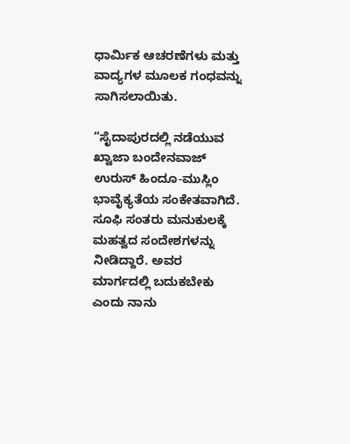ಧಾರ್ಮಿಕ ಆಚರಣೆಗಳು ಮತ್ತು ವಾದ್ಯಗಳ ಮೂಲಕ ಗಂಧವನ್ನು ಸಾಗಿಸಲಾಯಿತು.

“ಸೈದಾಪುರದಲ್ಲಿ ನಡೆಯುವ ಖ್ವಾಜಾ ಬಂದೇನವಾಜ್ ಉರುಸ್ ಹಿಂದೂ-ಮುಸ್ಲಿಂ ಭಾವೈಕ್ಯತೆಯ ಸಂಕೇತವಾಗಿದೆ. ಸೂಫಿ ಸಂತರು ಮನುಕುಲಕ್ಕೆ ಮಹತ್ವದ ಸಂದೇಶಗಳನ್ನು ನೀಡಿದ್ದಾರೆ. ಅವರ ಮಾರ್ಗದಲ್ಲಿ ಬದುಕಬೇಕು ಎಂದು ನಾನು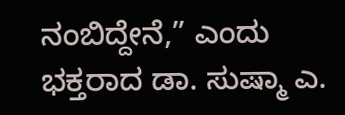ನಂಬಿದ್ದೇನೆ,” ಎಂದು ಭಕ್ತರಾದ ಡಾ. ಸುಷ್ಮಾ ಎ.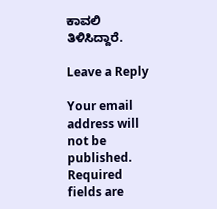ಕಾವಲಿ ತಿಳಿಸಿದ್ದಾರೆ.

Leave a Reply

Your email address will not be published. Required fields are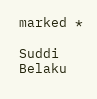marked *

Suddi Belaku